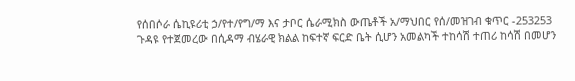የሰበሶራ ሴኪዩሪቲ ኃ/የተ/የግ/ማ እና ታቦር ሴራሚክስ ውጤቶች አ/ማህበር የሰ/መዝገብ ቁጥር -253253
ጉዳዩ የተጀመረው በሲዳማ ብሄራዊ ክልል ከፍተኛ ፍርድ ቤት ሲሆን አመልካች ተከሳሽ ተጠሪ ከሳሽ በመሆን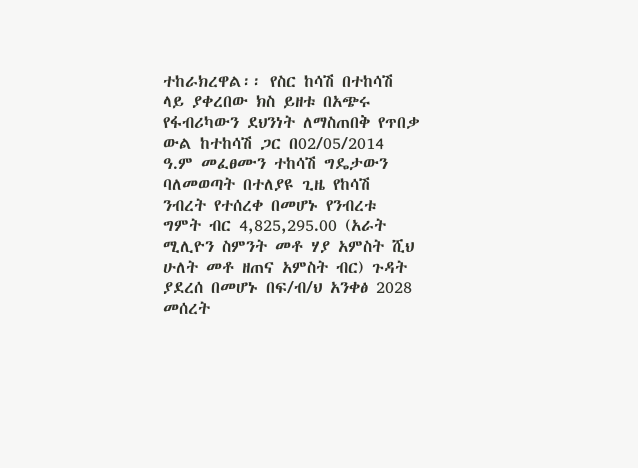ተከራክረዋል፡፡ የስር ከሳሽ በተከሳሽ ላይ ያቀረበው ክስ ይዘቱ በአጭሩ የፋብሪካውን ደህንነት ለማስጠበቅ የጥበቃ ውል ከተከሳሽ ጋር በ02/05/2014 ዓ.ም መፈፀሙን ተከሳሽ ግዴታውን ባለመወጣት በተለያዩ ጊዜ የከሳሽ ንብረት የተሰረቀ በመሆኑ የንብረቱ ግምት ብር 4,825,295.00 (አራት ሚሊዮን ስምንት መቶ ሃያ አምስት ሺህ ሁለት መቶ ዘጠና አምስት ብር) ጉዳት ያደረሰ በመሆኑ በፍ/ብ/ህ አንቀፅ 2028 መሰረት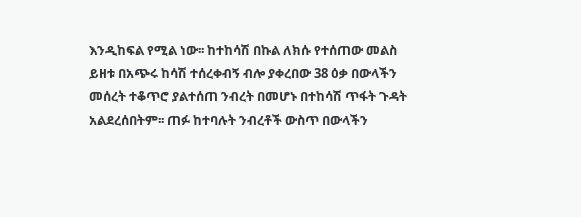እንዲከፍል የሚል ነው፡፡ ከተከሳሽ በኩል ለክሱ የተሰጠው መልስ ይዘቱ በአጭሩ ከሳሽ ተሰረቀብኝ ብሎ ያቀረበው 38 ዕቃ በውላችን መሰረት ተቆጥሮ ያልተሰጠ ንብረት በመሆኑ በተከሳሽ ጥፋት ጉዳት አልደረሰበትም፡፡ ጠፉ ከተባሉት ንብረቶች ውስጥ በውላችን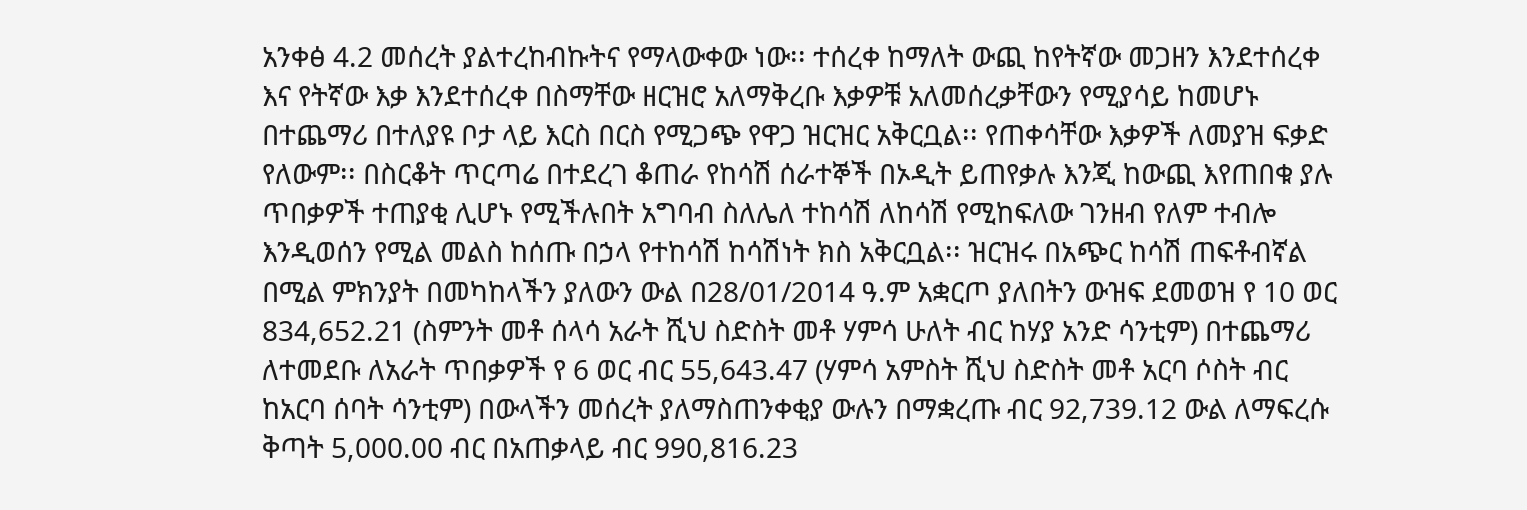አንቀፅ 4.2 መሰረት ያልተረከብኩትና የማላውቀው ነው፡፡ ተሰረቀ ከማለት ውጪ ከየትኛው መጋዘን እንደተሰረቀ እና የትኛው እቃ እንደተሰረቀ በስማቸው ዘርዝሮ አለማቅረቡ እቃዎቹ አለመሰረቃቸውን የሚያሳይ ከመሆኑ በተጨማሪ በተለያዩ ቦታ ላይ እርስ በርስ የሚጋጭ የዋጋ ዝርዝር አቅርቧል፡፡ የጠቀሳቸው እቃዎች ለመያዝ ፍቃድ የለውም፡፡ በስርቆት ጥርጣሬ በተደረገ ቆጠራ የከሳሽ ሰራተኞች በኦዲት ይጠየቃሉ እንጂ ከውጪ እየጠበቁ ያሉ ጥበቃዎች ተጠያቂ ሊሆኑ የሚችሉበት አግባብ ስለሌለ ተከሳሽ ለከሳሽ የሚከፍለው ገንዘብ የለም ተብሎ እንዲወሰን የሚል መልስ ከሰጡ በኃላ የተከሳሽ ከሳሽነት ክስ አቅርቧል፡፡ ዝርዝሩ በአጭር ከሳሽ ጠፍቶብኛል በሚል ምክንያት በመካከላችን ያለውን ውል በ28/01/2014 ዓ.ም አቋርጦ ያለበትን ውዝፍ ደመወዝ የ 10 ወር 834,652.21 (ስምንት መቶ ሰላሳ አራት ሺህ ስድስት መቶ ሃምሳ ሁለት ብር ከሃያ አንድ ሳንቲም) በተጨማሪ ለተመደቡ ለአራት ጥበቃዎች የ 6 ወር ብር 55,643.47 (ሃምሳ አምስት ሺህ ስድስት መቶ አርባ ሶስት ብር ከአርባ ሰባት ሳንቲም) በውላችን መሰረት ያለማስጠንቀቂያ ውሉን በማቋረጡ ብር 92,739.12 ውል ለማፍረሱ ቅጣት 5,000.00 ብር በአጠቃላይ ብር 990,816.23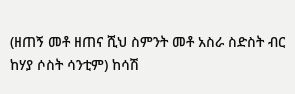(ዘጠኝ መቶ ዘጠና ሺህ ስምንት መቶ አስራ ስድስት ብር ከሃያ ሶስት ሳንቲም) ከሳሽ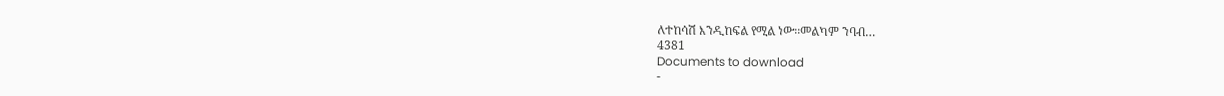ለተከሳሽ እንዲከፍል የሚል ነው፡፡መልካም ንባብ…
4381
Documents to download
-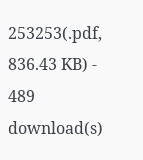253253(.pdf, 836.43 KB) - 489 download(s)